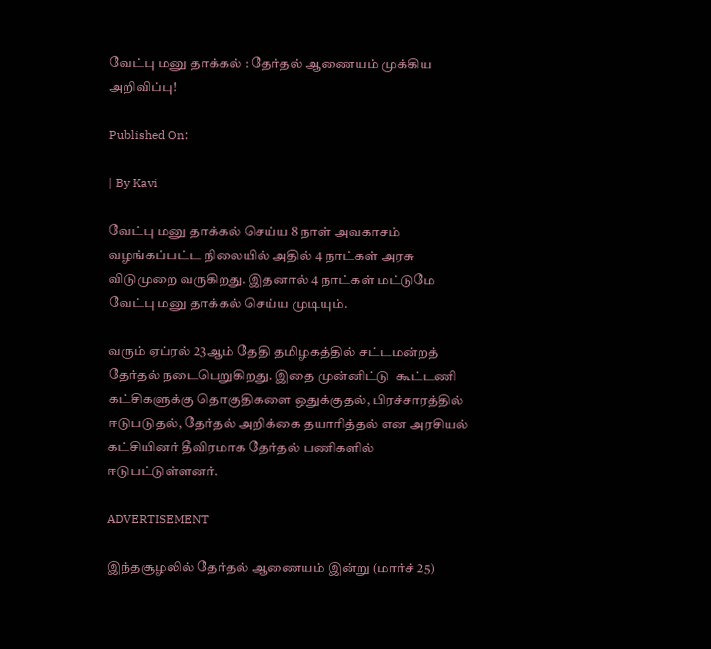வேட்பு மனு தாக்கல் : தேர்தல் ஆணையம் முக்கிய அறிவிப்பு!

Published On:

| By Kavi

வேட்பு மனு தாக்கல் செய்ய 8 நாள் அவகாசம் வழங்கப்பட்ட நிலையில் அதில் 4 நாட்கள் அரசு விடுமுறை வருகிறது. இதனால் 4 நாட்கள் மட்டுமே வேட்பு மனு தாக்கல் செய்ய முடியும்.

வரும் ஏப்ரல் 23ஆம் தேதி தமிழகத்தில் சட்டமன்றத் தேர்தல் நடைபெறுகிறது. இதை முன்னிட்டு  கூட்டணி கட்சிகளுக்கு தொகுதிகளை ஒதுக்குதல், பிரச்சாரத்தில் ஈடுபடுதல், தேர்தல் அறிக்கை தயாரித்தல் என அரசியல் கட்சியினர் தீவிரமாக தேர்தல் பணிகளில் ஈடுபட்டுள்ளனர்.

ADVERTISEMENT

இந்தசூழலில் தேர்தல் ஆணையம் இன்று (மார்ச் 25)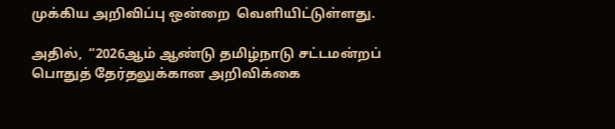முக்கிய அறிவிப்பு ஒன்றை  வெளியிட்டுள்ளது.

அதில்,  “2026ஆம் ஆண்டு தமிழ்நாடு சட்டமன்றப் பொதுத் தேர்தலுக்கான அறிவிக்கை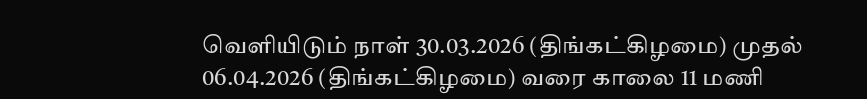வெளியிடும் நாள் 30.03.2026 (திங்கட்கிழமை) முதல் 06.04.2026 (திங்கட்கிழமை) வரை காலை 11 மணி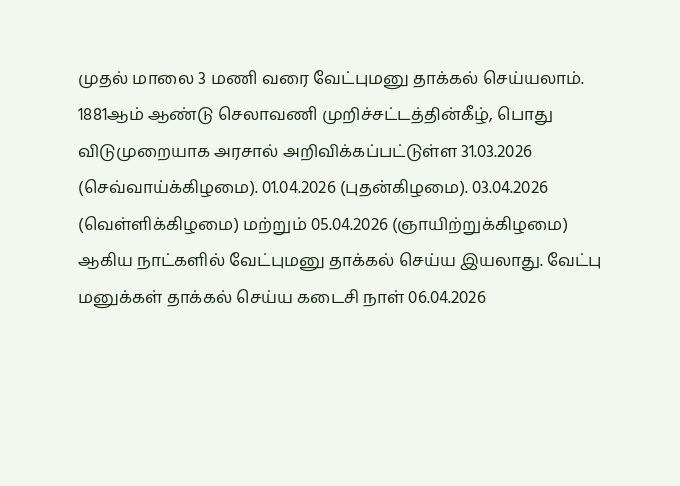முதல் மாலை 3 மணி வரை வேட்புமனு தாக்கல் செய்யலாம். 1881ஆம் ஆண்டு செலாவணி முறிச்சட்டத்தின்கீழ், பொது விடுமுறையாக அரசால் அறிவிக்கப்பட்டுள்ள 31.03.2026 (செவ்வாய்க்கிழமை). 01.04.2026 (புதன்கிழமை). 03.04.2026 (வெள்ளிக்கிழமை) மற்றும் 05.04.2026 (ஞாயிற்றுக்கிழமை) ஆகிய நாட்களில் வேட்புமனு தாக்கல் செய்ய இயலாது. வேட்பு மனுக்கள் தாக்கல் செய்ய கடைசி நாள் 06.04.2026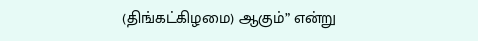(திங்கட்கிழமை) ஆகும்” என்று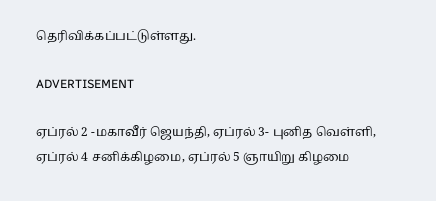தெரிவிக்கப்பட்டுள்ளது.

ADVERTISEMENT

ஏப்ரல் 2 -மகாவீர் ஜெயந்தி, ஏப்ரல் 3- புனித வெள்ளி, ஏப்ரல் 4 சனிக்கிழமை, ஏப்ரல் 5 ஞாயிறு கிழமை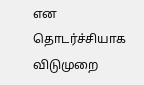என தொடர்ச்சியாக விடுமுறை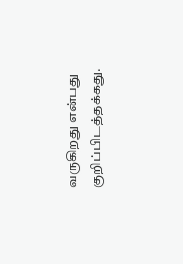வருகிறது என்பது குறிப்பிடத்தக்கது.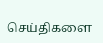செய்திகளை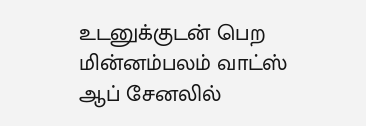உடனுக்குடன் பெற மின்னம்பலம் வாட்ஸ் ஆப் சேனலில்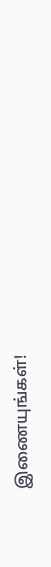இணையுங்கள்!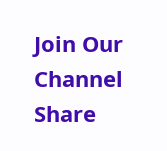Join Our Channel
Share